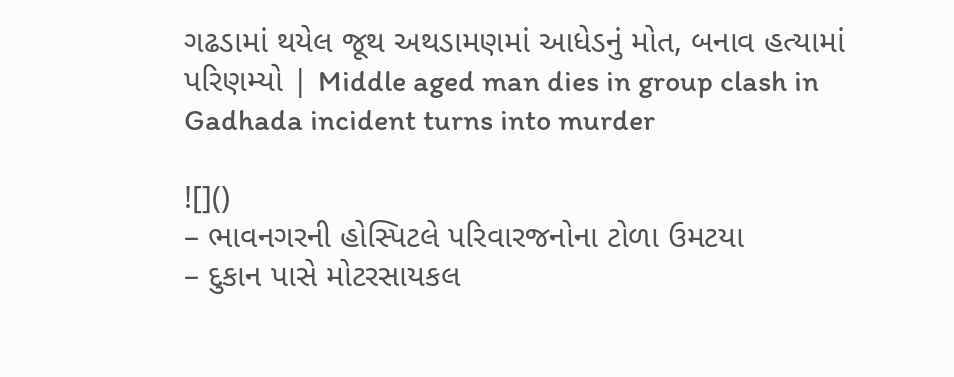ગઢડામાં થયેલ જૂથ અથડામણમાં આધેડનું મોત, બનાવ હત્યામાં પરિણમ્યો | Middle aged man dies in group clash in Gadhada incident turns into murder

![]()
– ભાવનગરની હોસ્પિટલે પરિવારજનોના ટોળા ઉમટયા
– દુકાન પાસે મોટરસાયકલ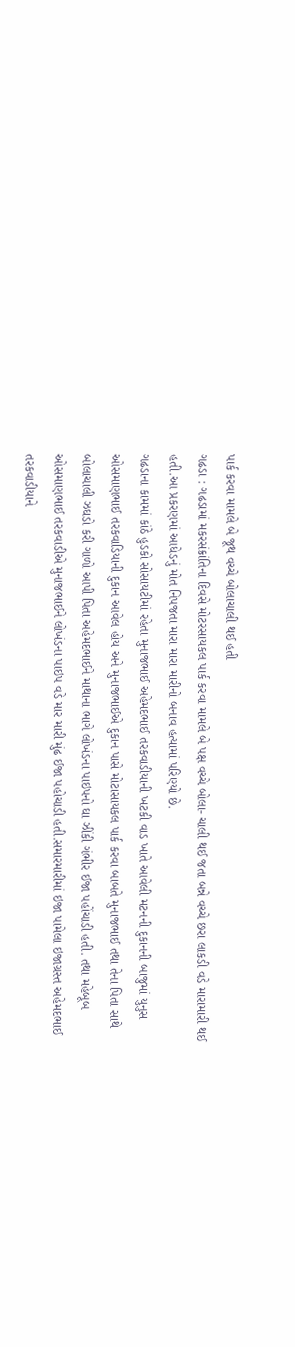પાર્ક કરવા મામલે બે જૂથ વચ્ચે બોલાચાલી થઈ હતી
ગઢડા : ગઢડામાં મકરસંક્રાંતિના દિવસે મોટરસાયકલ પાર્ક કરવા મામલે બે પક્ષ વચ્ચે બોલા- ચાલી થઈ જતા બન્ને વચ્ચે છરા લાકડી વડે મારામારી થઈ હતી.આ પ્રકરણમાં આધેડનું મોત નિપજતા મારા મારા મારીનો બનાવ હત્યામાં પરિણ્યો છે.
ગઢડાના કામમાં કાંઠે હુડકો સોસાયટીમાં રહેતા મુનાજભાઈ અહેમદભાઈ તરકવાડીયાની ખટકી વાડ ખાતે આવેલી મટનની દુકાનની બાજુમાં યુનુસ ઓસમાણભાઈ તરકવાડિયાની દુકાન આવેલ હોય અને મુનાજભાઈએ દુકાન પાસે મોટાસાયકલ પાર્ક કરવા બાબતે મુનાજભાઈ તથા તેના પિતા સાથે બોલાચાલી ઝઘડો કરી ગાળો આપી પિતા અહેમદભાઈને માથાના ભાગે લોખંડના પાઇપનો ઘા ઝીંકી ગંભીર ઈજા પહોંચાડી હતી. તથા મહેબૂબ ઓસમાણભાઈ તરકવાડીએ મુનાજભાઈને લોખંડના પાઇપ વડે માર મારી મુંઢ ઈજા પહોચાડી હતી.સમારમારીમાં ઇજા પામેલા ઇજાગ્રસ્ત અહેમદભાઈ તરકવાડીયાને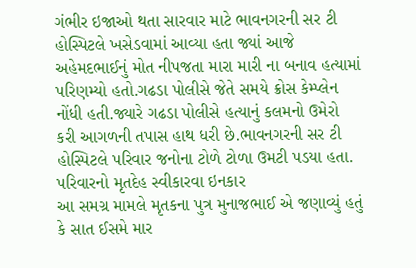ગંભીર ઇજાઓ થતા સારવાર માટે ભાવનગરની સર ટી હોસ્પિટલે ખસેડવામાં આવ્યા હતા જ્યાં આજે અહેમદભાઈનું મોત નીપજતા મારા મારી ના બનાવ હત્યામાં પરિણમ્યો હતો.ગઢડા પોલીસે જેતે સમયે ક્રોસ કેમ્પ્લેન નોંધી હતી.જ્યારે ગઢડા પોલીસે હત્યાનું કલમનો ઉમેરો કરી આગળની તપાસ હાથ ધરી છે.ભાવનગરની સર ટી હોસ્પિટલે પરિવાર જનોના ટોળે ટોળા ઉમટી પડયા હતા.
પરિવારનો મૃતદેહ સ્વીકારવા ઇનકાર
આ સમગ્ર મામલે મૃતકના પુત્ર મુનાજભાઈ એ જણાવ્યું હતું કે સાત ઈસમે માર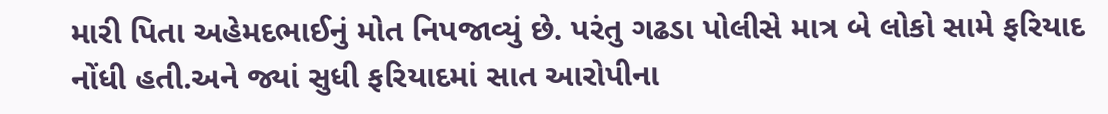મારી પિતા અહેમદભાઈનું મોત નિપજાવ્યું છે. પરંતુ ગઢડા પોલીસે માત્ર બે લોકો સામે ફરિયાદ નોંધી હતી.અને જ્યાં સુધી ફરિયાદમાં સાત આરોપીના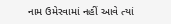નામ ઉમેરવામાં નહીં આવે ત્યાં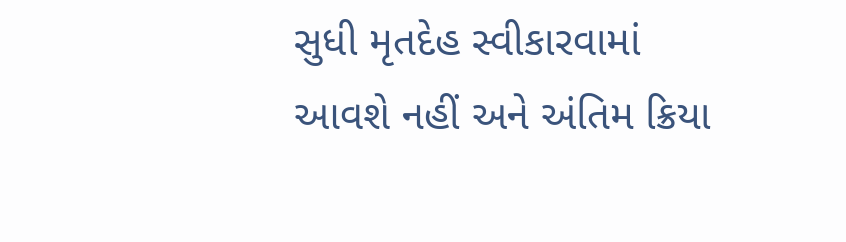સુધી મૃતદેહ સ્વીકારવામાં આવશે નહીં અને અંતિમ ક્રિયા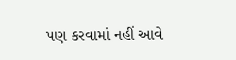પણ કરવામાં નહીં આવે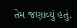તેમ જણાવ્યું હતું.